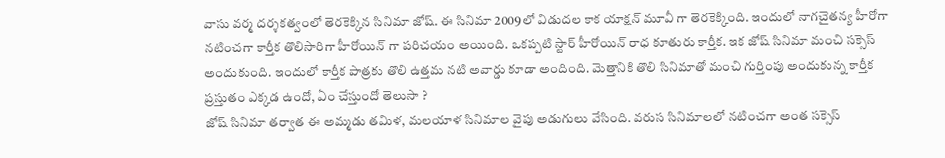వాసు వర్మ దర్శకత్వంలో తెరకెక్కిన సినిమా జోష్. ఈ సినిమా 2009లో విడుదల కాక యాక్షన్ మూవీ గా తెరకెక్కింది. ఇందులో నాగచైతన్య హీరోగా నటించగా కార్తీక తొలిసారిగా హీరోయిన్ గా పరిచయం అయింది. ఒకప్పటి స్టార్ హీరోయిన్ రాధ కూతురు కార్తీక. ఇక జోష్ సినిమా మంచి సక్సెస్ అందుకుంది. ఇందులో కార్తీక పాత్రకు తొలి ఉత్తమ నటి అవార్డు కూడా అందింది. మెత్తానికి తొలి సినిమాతో మంచి గుర్తింపు అందుకున్న కార్తీక ప్రస్తుతం ఎక్కడ ఉందో, ఏం చేస్తుందో తెలుసా ?
జోష్ సినిమా తర్వాత ఈ అమ్మడు తమిళ, మలయాళ సినిమాల వైపు అడుగులు వేసింది. వరుస సినిమాలలో నటించగా అంత సక్సెస్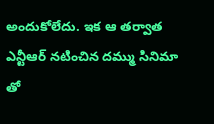అందుకోలేదు. ఇక ఆ తర్వాత ఎన్టీఆర్ నటించిన దమ్ము సినిమా తో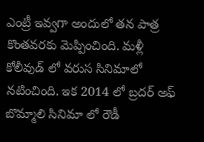ఎంట్రీ ఇవ్వగా అందులో తన పాత్ర కొంతవరకు మెప్పించింది. మళ్లీ కోలీవుడ్ లో వరుస సినిమాలో నటించింది. ఇక 2014 లో బ్రదర్ అఫ్ బొమ్మాలి సినిమా లో రౌడీ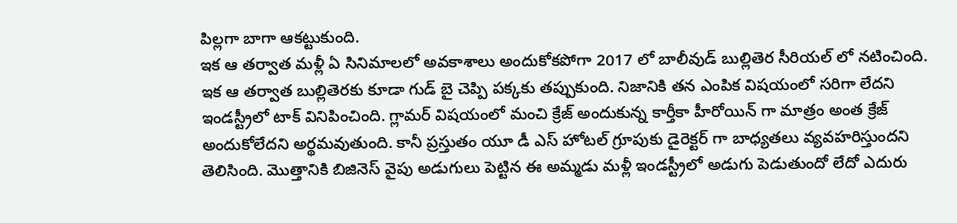పిల్లగా బాగా ఆకట్టుకుంది.
ఇక ఆ తర్వాత మళ్లీ ఏ సినిమాలలో అవకాశాలు అందుకోకపోగా 2017 లో బాలీవుడ్ బుల్లితెర సీరియల్ లో నటించింది. ఇక ఆ తర్వాత బుల్లితెరకు కూడా గుడ్ బై చెప్పి పక్కకు తప్పుకుంది. నిజానికి తన ఎంపిక విషయంలో సరిగా లేదని ఇండస్ట్రీలో టాక్ వినిపించింది. గ్లామర్ విషయంలో మంచి క్రేజ్ అందుకున్న కార్తీకా హీరోయిన్ గా మాత్రం అంత క్రేజ్ అందుకోలేదని అర్థమవుతుంది. కానీ ప్రస్తుతం యూ డీ ఎస్ హోటల్ గ్రూపుకు డైరెక్టర్ గా బాధ్యతలు వ్యవహరిస్తుందని తెలిసింది. మొత్తానికి బిజినెస్ వైపు అడుగులు పెట్టిన ఈ అమ్మడు మళ్లీ ఇండస్ట్రీలో అడుగు పెడుతుందో లేదో ఎదురు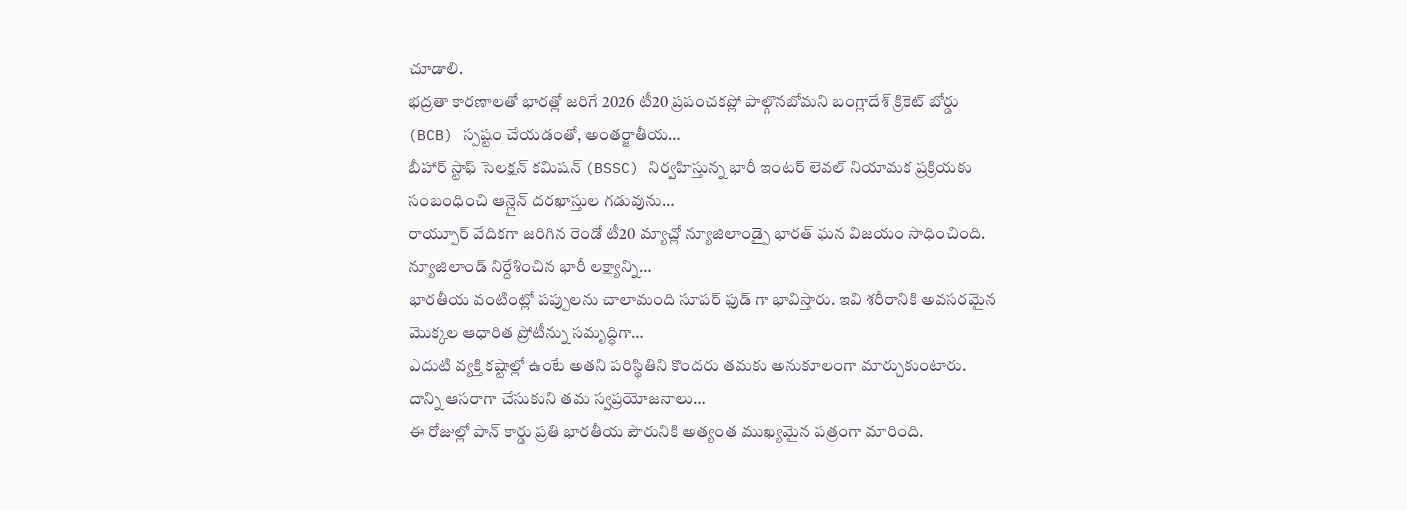చూడాలి.
భద్రతా కారణాలతో భారత్లో జరిగే 2026 టీ20 ప్రపంచకప్లో పాల్గొనబోమని బంగ్లాదేశ్ క్రికెట్ బోర్డు (BCB) స్పష్టం చేయడంతో, అంతర్జాతీయ…
బీహార్ స్టాఫ్ సెలక్షన్ కమిషన్ (BSSC) నిర్వహిస్తున్న భారీ ఇంటర్ లెవల్ నియామక ప్రక్రియకు సంబంధించి ఆన్లైన్ దరఖాస్తుల గడువును…
రాయ్పూర్ వేదికగా జరిగిన రెండో టీ20 మ్యాచ్లో న్యూజిలాండ్పై భారత్ ఘన విజయం సాధించింది. న్యూజిలాండ్ నిర్దేశించిన భారీ లక్ష్యాన్ని…
భారతీయ వంటింట్లో పప్పులను చాలామంది సూపర్ ఫుడ్ గా భావిస్తారు. ఇవి శరీరానికి అవసరమైన మొక్కల ఆధారిత ప్రోటీన్ను సమృద్ధిగా…
ఎదుటి వ్యక్తి కష్టాల్లో ఉంటే అతని పరిస్థితిని కొందరు తమకు అనుకూలంగా మార్చుకుంటారు. దాన్ని ఆసరాగా చేసుకుని తమ స్వప్రయోజనాలు…
ఈ రోజుల్లో పాన్ కార్డు ప్రతి భారతీయ పౌరునికి అత్యంత ముఖ్యమైన పత్రంగా మారింది.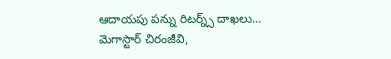ఆదాయపు పన్ను రిటర్న్స్ దాఖలు…
మెగాస్టార్ చిరంజీవి,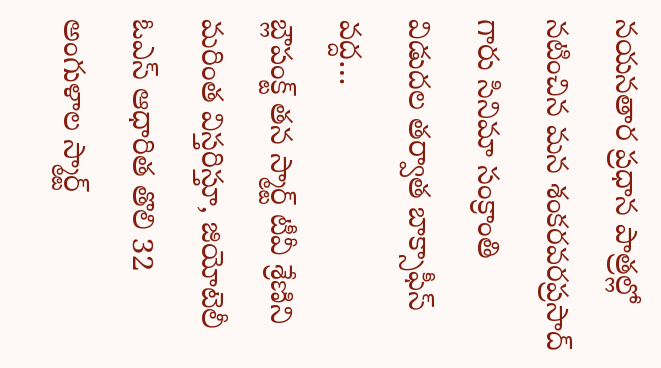నయనతార ప్రధాన పాత్రల్లో నటించిన మన శంకరవరప్రసాద్ గారు సినిమా సంక్రాంతి విడుదల తర్వాత బాక్సాఫీస్ వద్ద…
బ్లౌపంక్ట్ తన స్మార్ట్ టీవీ శ్రేణిని మరింత విస్తరిస్తూ, జియోటెలీ ఓఎస్ ఆధారిత తొలి 32 అంగుళాల స్మార్ట్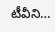టీవీని…